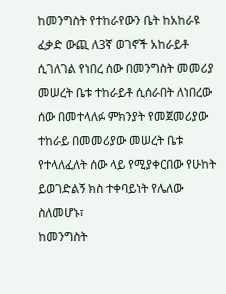ከመንግስት የተከራየውን ቤት ከአከራዩ ፈቃድ ውጪ ለ3ኛ ወገኖች አከራይቶ ሲገለገል የነበረ ሰው በመንግስት መመሪያ መሠረት ቤቱ ተከራይቶ ሲሰራበት ለነበረው ሰው በመተላለፉ ምክንያት የመጀመሪያው ተከራይ በመመሪያው መሠረት ቤቱ የተላለፈለት ሰው ላይ የሚያቀርበው የሁከት ይወገድልኝ ክስ ተቀባይነት የሌለው ስለመሆኑ፣
ከመንግስት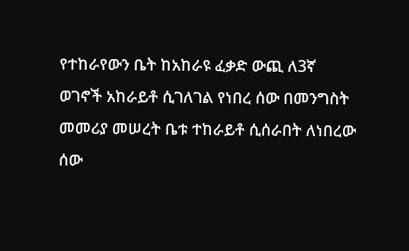የተከራየውን ቤት ከአከራዩ ፈቃድ ውጪ ለ3ኛ ወገኖች አከራይቶ ሲገለገል የነበረ ሰው በመንግስት መመሪያ መሠረት ቤቱ ተከራይቶ ሲሰራበት ለነበረው ሰው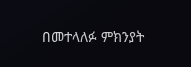በመተላለፉ ምክንያት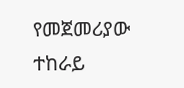የመጀመሪያው ተከራይ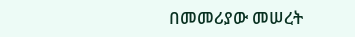በመመሪያው መሠረት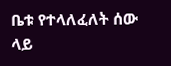ቤቱ የተላለፈለት ሰው ላይ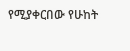የሚያቀርበው የሁከት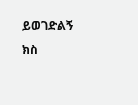ይወገድልኝ ክስ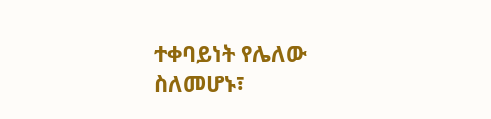ተቀባይነት የሌለው ስለመሆኑ፣